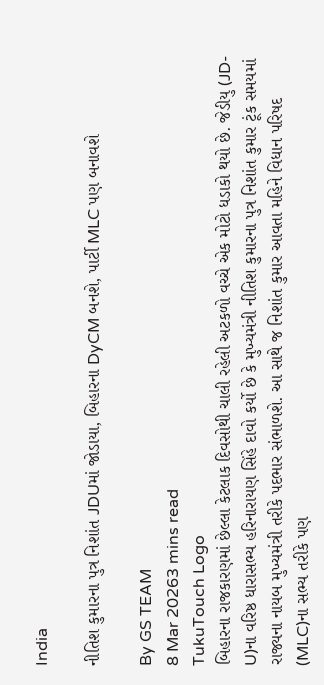India

નીતિશ કુમારના પુત્ર નિશાંત JDUમાં જોડાયા, બિહારના DyCM બનશે, પાર્ટી MLC પણ બનાવશે

By GS TEAM
8 Mar 20263 mins read
TukuTouch Logo
બિહારના રાજકારણમાં છેલ્લા કેટલાક દિવસોથી ચાલી રહેલી અટકળો વચ્ચે એક મોટો ધડાકો થયો છે. જેડીયુ (JD-U)ના વરિષ્ઠ ધારાસભ્ય હરિનારાયણ સિંહે દાવો કર્યો છે કે મુખ્યમંત્રી નીતિશ કુમારના પુત્ર નિશાંત કુમાર ટૂંક સમયમાં રાજ્યના નાયબ મુખ્યમંત્રી તરીકે પદભાર સંભાળશે. આ સાથે જ નિશાંત કુમાર આવતા મહિને વિધાન પરિષદ (MLC)ના સભ્ય તરીકે પણ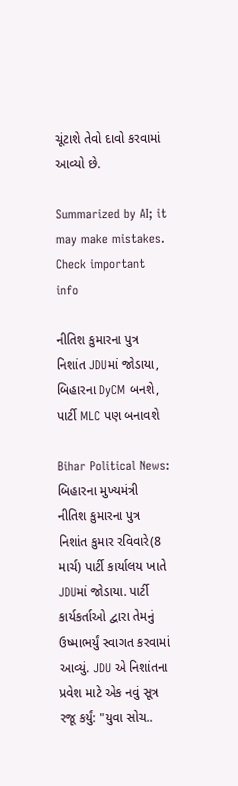ચૂંટાશે તેવો દાવો કરવામાં આવ્યો છે.

Summarized by AI; it may make mistakes. Check important info

નીતિશ કુમારના પુત્ર નિશાંત JDUમાં જોડાયા, બિહારના DyCM બનશે, પાર્ટી MLC પણ બનાવશે

Bihar Political News: બિહારના મુખ્યમંત્રી નીતિશ કુમારના પુત્ર નિશાંત કુમાર રવિવારે(8 માર્ચ) પાર્ટી કાર્યાલય ખાતે JDUમાં જોડાયા. પાર્ટી કાર્યકર્તાઓ દ્વારા તેમનું ઉષ્માભર્યું સ્વાગત કરવામાં આવ્યું. JDU એ નિશાંતના પ્રવેશ માટે એક નવું સૂત્ર રજૂ કર્યું: "યુવા સોચ..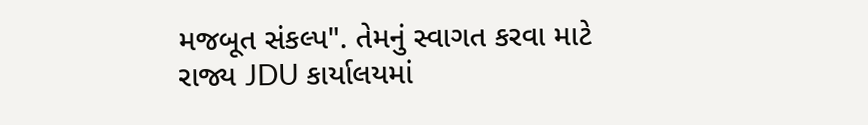મજબૂત સંકલ્પ". તેમનું સ્વાગત કરવા માટે રાજ્ય JDU કાર્યાલયમાં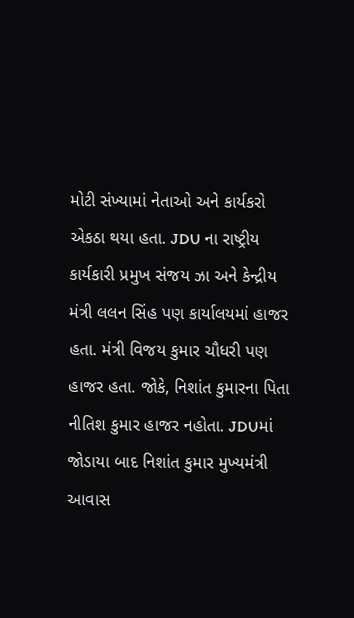મોટી સંખ્યામાં નેતાઓ અને કાર્યકરો એકઠા થયા હતા. JDU ના રાષ્ટ્રીય કાર્યકારી પ્રમુખ સંજય ઝા અને કેન્દ્રીય મંત્રી લલન સિંહ પણ કાર્યાલયમાં હાજર હતા. મંત્રી વિજય કુમાર ચૌધરી પણ હાજર હતા. જોકે, નિશાંત કુમારના પિતા નીતિશ કુમાર હાજર નહોતા. JDUમાં જોડાયા બાદ નિશાંત કુમાર મુખ્યમંત્રી આવાસ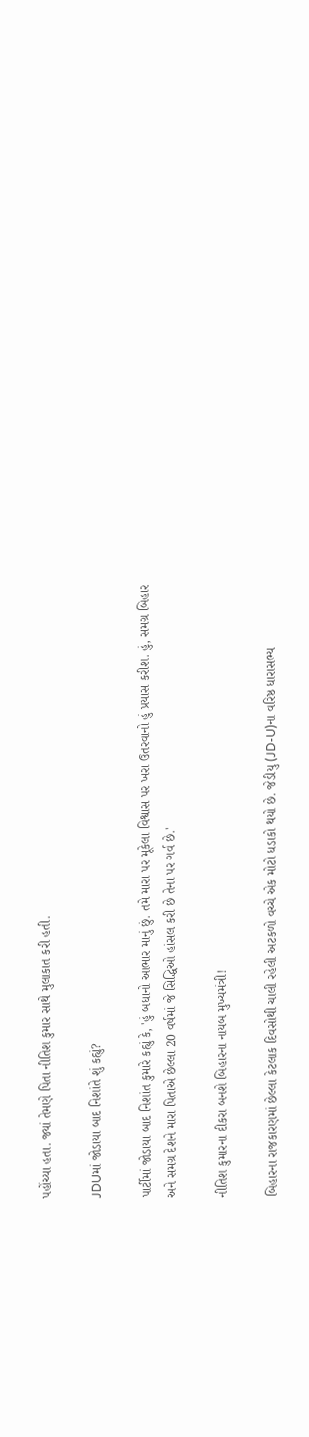પહોંચ્યા હતા. જ્યાં તેમણે પિતા નીતિશ કુમાર સાથે મુલાકાત કરી હતી.

JDUમાં જોડાયા બાદ નિશાંતે શું કહ્યું?

પાર્ટીમાં જોડાયા બાદ નિશાંત કુમારે કહ્યું કે, 'હું બધાનો આભાર માનું છું. તમે મારા પર મૂકેલા વિશ્વાસ પર ખરા ઉતરવાનો હું પ્રયાસ કરીશ. હું, સમગ્ર બિહાર અને સમગ્ર દેશને મારા પિતાએ છેલ્લા 20 વર્ષમાં જે સિદ્ધિઓ હાંસલ કરી છે તેના પર ગર્વ છે.'

નીતિશ કુમારના દીકરા બનશે બિહારના નાયબ મુખ્યમંત્રી!

બિહારના રાજકારણમાં છેલ્લા કેટલાક દિવસોથી ચાલી રહેલી અટકળો વચ્ચે એક મોટો ધડાકો થયો છે. જેડીયુ (JD-U)ના વરિષ્ઠ ધારાસભ્ય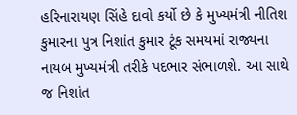હરિનારાયણ સિંહે દાવો કર્યો છે કે મુખ્યમંત્રી નીતિશ કુમારના પુત્ર નિશાંત કુમાર ટૂંક સમયમાં રાજ્યના નાયબ મુખ્યમંત્રી તરીકે પદભાર સંભાળશે. આ સાથે જ નિશાંત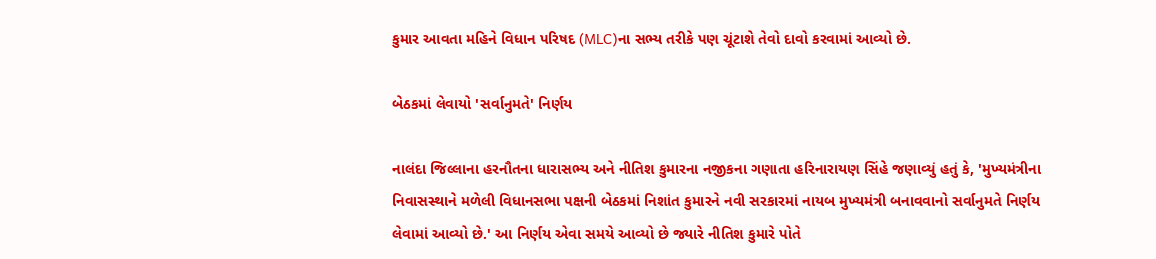કુમાર આવતા મહિને વિધાન પરિષદ (MLC)ના સભ્ય તરીકે પણ ચૂંટાશે તેવો દાવો કરવામાં આવ્યો છે.

બેઠકમાં લેવાયો 'સર્વાનુમતે' નિર્ણય

નાલંદા જિલ્લાના હરનૌતના ધારાસભ્ય અને નીતિશ કુમારના નજીકના ગણાતા હરિનારાયણ સિંહે જણાવ્યું હતું કે, 'મુખ્યમંત્રીના નિવાસસ્થાને મળેલી વિધાનસભા પક્ષની બેઠકમાં નિશાંત કુમારને નવી સરકારમાં નાયબ મુખ્યમંત્રી બનાવવાનો સર્વાનુમતે નિર્ણય લેવામાં આવ્યો છે.' આ નિર્ણય એવા સમયે આવ્યો છે જ્યારે નીતિશ કુમારે પોતે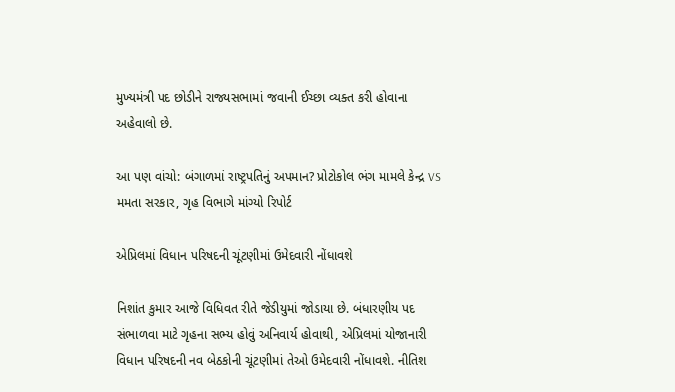મુખ્યમંત્રી પદ છોડીને રાજ્યસભામાં જવાની ઈચ્છા વ્યક્ત કરી હોવાના અહેવાલો છે.

આ પણ વાંચો: બંગાળમાં રાષ્ટ્રપતિનું અપમાન? પ્રોટોકોલ ભંગ મામલે કેન્દ્ર VS મમતા સરકાર, ગૃહ વિભાગે માંગ્યો રિપોર્ટ

એપ્રિલમાં વિધાન પરિષદની ચૂંટણીમાં ઉમેદવારી નોંધાવશે

નિશાંત કુમાર આજે વિધિવત રીતે જેડીયુમાં જોડાયા છે. બંધારણીય પદ સંભાળવા માટે ગૃહના સભ્ય હોવું અનિવાર્ય હોવાથી, એપ્રિલમાં યોજાનારી વિધાન પરિષદની નવ બેઠકોની ચૂંટણીમાં તેઓ ઉમેદવારી નોંધાવશે. નીતિશ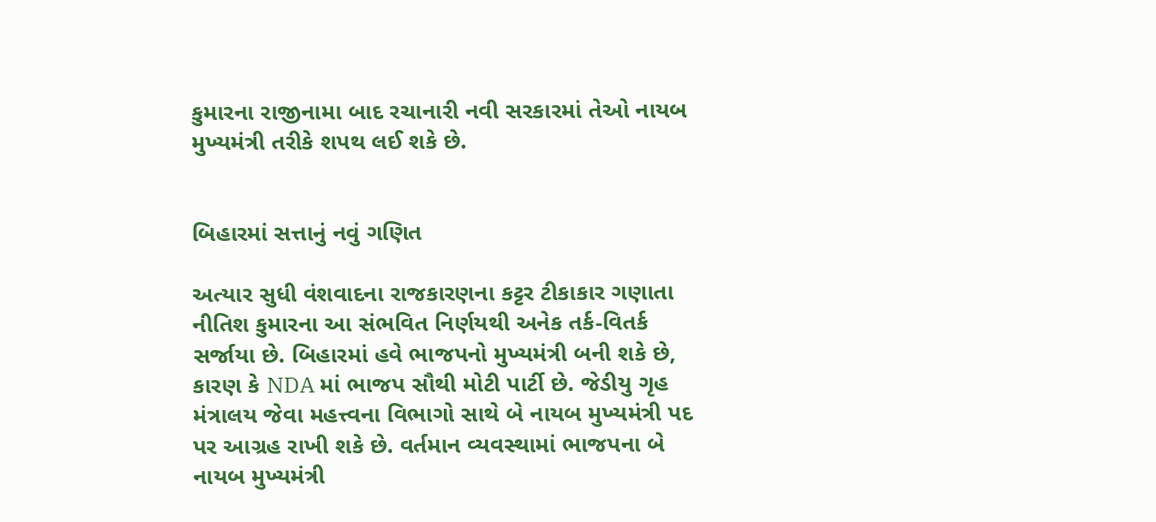કુમારના રાજીનામા બાદ રચાનારી નવી સરકારમાં તેઓ નાયબ મુખ્યમંત્રી તરીકે શપથ લઈ શકે છે.


બિહારમાં સત્તાનું નવું ગણિત

અત્યાર સુધી વંશવાદના રાજકારણના કટ્ટર ટીકાકાર ગણાતા નીતિશ કુમારના આ સંભવિત નિર્ણયથી અનેક તર્ક-વિતર્ક સર્જાયા છે. બિહારમાં હવે ભાજપનો મુખ્યમંત્રી બની શકે છે, કારણ કે NDA માં ભાજપ સૌથી મોટી પાર્ટી છે. જેડીયુ ગૃહ મંત્રાલય જેવા મહત્ત્વના વિભાગો સાથે બે નાયબ મુખ્યમંત્રી પદ પર આગ્રહ રાખી શકે છે. વર્તમાન વ્યવસ્થામાં ભાજપના બે નાયબ મુખ્યમંત્રી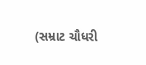(સમ્રાટ ચૌધરી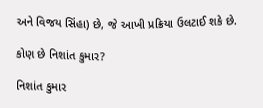અને વિજય સિંહા) છે, જે આખી પ્રક્રિયા ઉલટાઈ શકે છે.

કોણ છે નિશાંત કુમાર?

નિશાંત કુમાર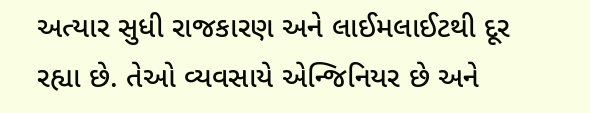અત્યાર સુધી રાજકારણ અને લાઈમલાઈટથી દૂર રહ્યા છે. તેઓ વ્યવસાયે એન્જિનિયર છે અને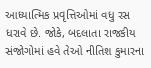આધ્યાત્મિક પ્રવૃત્તિઓમાં વધુ રસ ધરાવે છે. જોકે, બદલાતા રાજકીય સંજોગોમાં હવે તેઓ નીતિશ કુમારના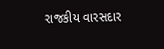રાજકીય વારસદાર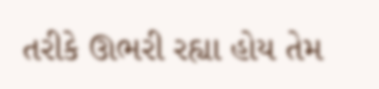તરીકે ઊભરી રહ્યા હોય તેમ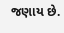જણાય છે.